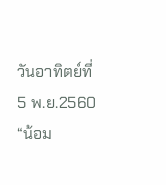วันอาทิตย์ที่ 5 พ.ย.2560 “น้อม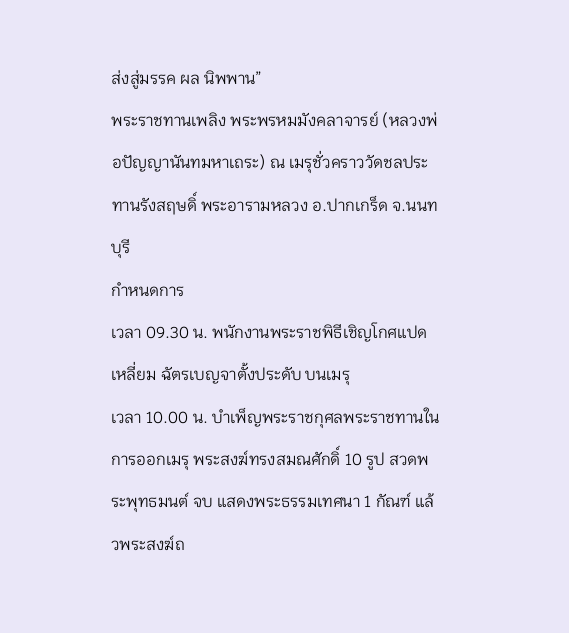ส่งสู่มรรค ผล นิพพาน”
พระราชทานเพลิง พระพรหมมังคลาจารย์ (หลวงพ่อปัญญานันทมหาเถระ) ณ เมรุชั่วคราววัดชลประทานรังสฤษดิ์ พระอารามหลวง อ.ปากเกร็ด จ.นนทบุรี
กำหนดการ
เวลา 09.30 น. พนักงานพระราชพิธีเชิญโกศแปดเหลี่ยม ฉัตรเบญจาตั้งประดับ บนเมรุ
เวลา 10.00 น. บำเพ็ญพระราชกุศลพระราชทานในการออกเมรุ พระสงฆ์ทรงสมณศักดิ์ 10 รูป สวดพระพุทธมนต์ จบ แสดงพระธรรมเทศนา 1 กัณฑ์ แล้วพระสงฆ์ถ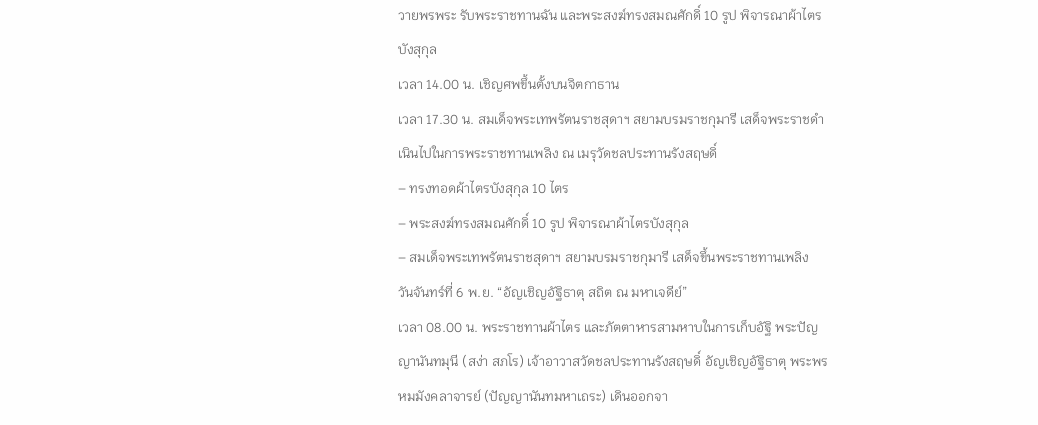วายพรพระ รับพระราชทานฉัน และพระสงฆ์ทรงสมณศักดิ์ 10 รูป พิจารณาผ้าไตรบังสุกุล
เวลา 14.00 น. เชิญศพขึ้นตั้งบนจิตกาธาน
เวลา 17.30 น. สมเด็จพระเทพรัตนราชสุดาฯ สยามบรมราชกุมารี เสด็จพระราชดำเนินไปในการพระราชทานเพลิง ณ เมรุวัดชลประทานรังสฤษดิ์
– ทรงทอดผ้าไตรบังสุกุล 10 ไตร
– พระสงฆ์ทรงสมณศักดิ์ 10 รูป พิจารณาผ้าไตรบังสุกุล
– สมเด็จพระเทพรัตนราชสุดาฯ สยามบรมราชกุมารี เสด็จขึ้นพระราชทานเพลิง
วันจันทร์ที่ 6 พ.ย. “อัญเชิญอัฐิธาตุ สถิต ณ มหาเจดีย์”
เวลา 08.00 น. พระราชทานผ้าไตร และภัตตาหารสามหาบในการเก็บอัฐิ พระปัญญานันทมุนี (สง่า สภโร) เจ้าอาวาสวัดชลประทานรังสฤษดิ์ อัญเชิญอัฐิธาตุ พระพรหมมังคลาจารย์ (ปัญญานันทมหาเถระ) เดินออกจา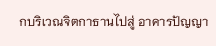กบริเวณจิตกาธานไปสู่ อาคารปัญญา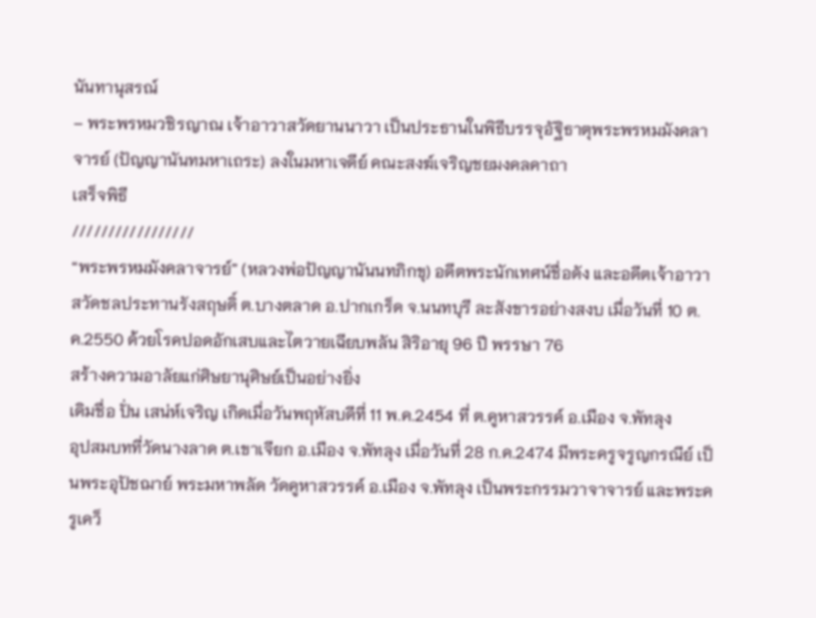นันทานุสรณ์
– พระพรหมวชิรญาณ เจ้าอาวาสวัดยานนาวา เป็นประธานในพิธีบรรจุอัฐิธาตุพระพรหมมังคลาจารย์ (ปัญญานันทมหาเถระ) ลงในมหาเจดีย์ คณะสงฆ์เจริญชยมงคลคาถา
เสร็จพิธี
/////////////////
“พระพรหมมังคลาจารย์” (หลวงพ่อปัญญานันนทภิกขุ) อดีตพระนักเทศน์ชื่อดัง และอดีตเจ้าอาวาสวัดชลประทานรังสฤษดิ์ ต.บางตลาด อ.ปากเกร็ด จ.นนทบุรี ละสังขารอย่างสงบ เมื่อวันที่ 10 ต.ค.2550 ด้วยโรคปอดอักเสบและไตวายเฉียบพลัน สิริอายุ 96 ปี พรรษา 76
สร้างความอาลัยแก่ศิษยานุศิษย์เป็นอย่างยิ่ง
เดิมชื่อ ปั่น เสน่ห์เจริญ เกิดเมื่อวันพฤหัสบดีที่ 11 พ.ค.2454 ที่ ต.คูหาสวรรค์ อ.เมือง จ.พัทลุง
อุปสมบทที่วัดนางลาด ต.เขาเจียก อ.เมือง จ.พัทลุง เมื่อวันที่ 28 ก.ค.2474 มีพระครูจรูญกรณีย์ เป็นพระอุปัชฌาย์ พระมหาพลัด วัดคูหาสวรรค์ อ.เมือง จ.พัทลุง เป็นพระกรรมวาจาจารย์ และพระครูเคว็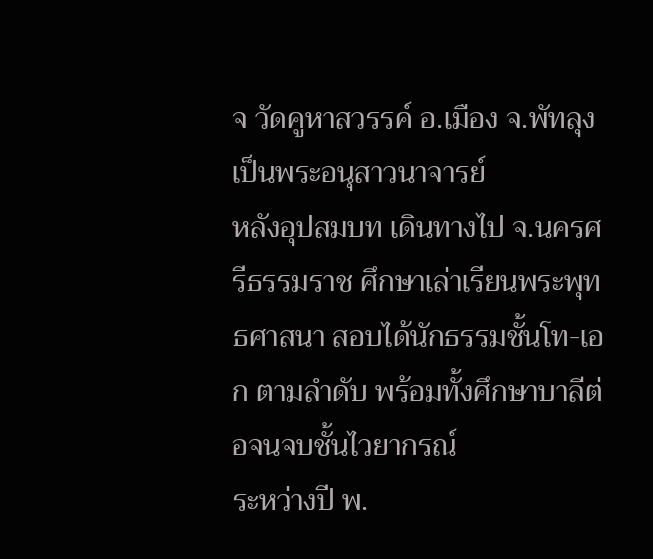จ วัดคูหาสวรรค์ อ.เมือง จ.พัทลุง เป็นพระอนุสาวนาจารย์
หลังอุปสมบท เดินทางไป จ.นครศรีธรรมราช ศึกษาเล่าเรียนพระพุทธศาสนา สอบได้นักธรรมชั้นโท-เอก ตามลำดับ พร้อมทั้งศึกษาบาลีต่อจนจบชั้นไวยากรณ์
ระหว่างปี พ.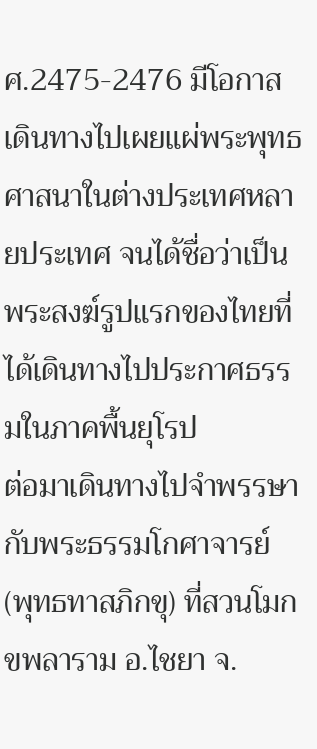ศ.2475-2476 มีโอกาสเดินทางไปเผยแผ่พระพุทธศาสนาในต่างประเทศหลายประเทศ จนได้ชื่อว่าเป็นพระสงฆ์รูปแรกของไทยที่ได้เดินทางไปประกาศธรรมในภาคพื้นยุโรป
ต่อมาเดินทางไปจำพรรษากับพระธรรมโกศาจารย์ (พุทธทาสภิกขุ) ที่สวนโมกขพลาราม อ.ไชยา จ.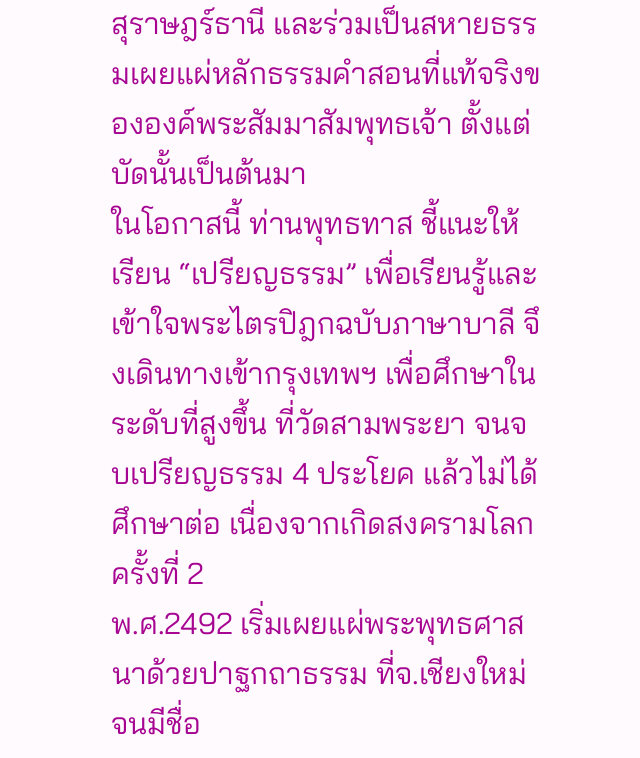สุราษฎร์ธานี และร่วมเป็นสหายธรรมเผยแผ่หลักธรรมคำสอนที่แท้จริงขององค์พระสัมมาสัมพุทธเจ้า ตั้งแต่บัดนั้นเป็นต้นมา
ในโอกาสนี้ ท่านพุทธทาส ชี้แนะให้เรียน “เปรียญธรรม” เพื่อเรียนรู้และเข้าใจพระไตรปิฎกฉบับภาษาบาลี จึงเดินทางเข้ากรุงเทพฯ เพื่อศึกษาในระดับที่สูงขึ้น ที่วัดสามพระยา จนจบเปรียญธรรม 4 ประโยค แล้วไม่ได้ศึกษาต่อ เนื่องจากเกิดสงครามโลกครั้งที่ 2
พ.ศ.2492 เริ่มเผยแผ่พระพุทธศาสนาด้วยปาฐกถาธรรม ที่จ.เชียงใหม่ จนมีชื่อ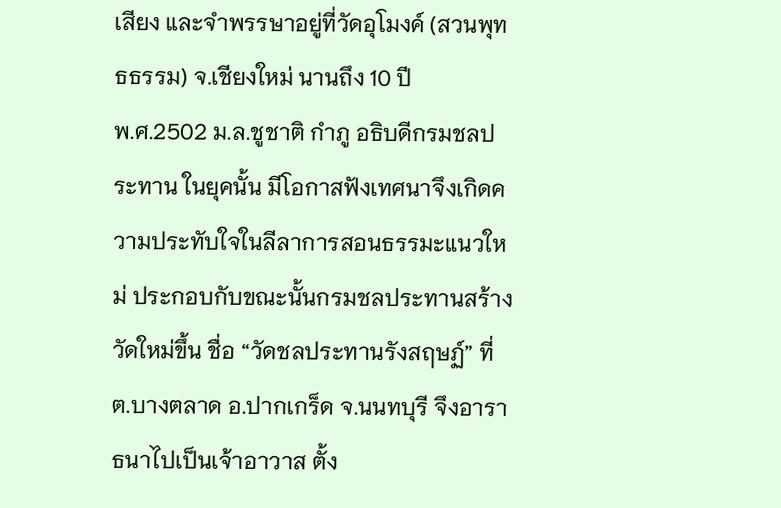เสียง และจำพรรษาอยู่ที่วัดอุโมงค์ (สวนพุทธธรรม) จ.เชียงใหม่ นานถึง 10 ปี
พ.ศ.2502 ม.ล.ชูชาติ กำภู อธิบดีกรมชลประทาน ในยุคนั้น มีโอกาสฟังเทศนาจึงเกิดความประทับใจในลีลาการสอนธรรมะแนวใหม่ ประกอบกับขณะนั้นกรมชลประทานสร้างวัดใหม่ขึ้น ชื่อ “วัดชลประทานรังสฤษฏ์” ที่ ต.บางตลาด อ.ปากเกร็ด จ.นนทบุรี จึงอาราธนาไปเป็นเจ้าอาวาส ตั้ง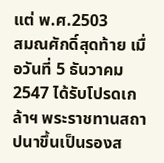แต่ พ.ศ.2503
สมณศักดิ์สุดท้าย เมื่อวันที่ 5 ธันวาคม 2547 ได้รับโปรดเกล้าฯ พระราชทานสถาปนาขึ้นเป็นรองส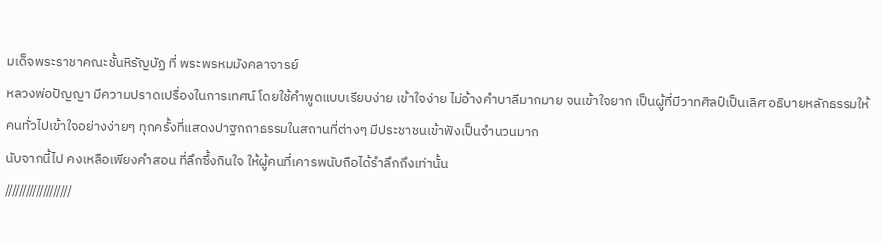มเด็จพระราชาคณะชั้นหิรัญบัฏ ที่ พระพรหมมังคลาจารย์
หลวงพ่อปัญญา มีความปราดเปรื่องในการเทศน์ โดยใช้คำพูดแบบเรียบง่าย เข้าใจง่าย ไม่อ้างคำบาลีมากมาย จนเข้าใจยาก เป็นผู้ที่มีวาทศิลป์เป็นเลิศ อธิบายหลักธรรมให้คนทั่วไปเข้าใจอย่างง่ายๆ ทุกครั้งที่แสดงปาฐกถาธรรมในสถานที่ต่างๆ มีประชาชนเข้าฟังเป็นจำนวนมาก
นับจากนี้ไป คงเหลือเพียงคำสอน ที่ลึกซึ้งกินใจ ให้ผู้คนที่เคารพนับถือได้รำลึกถึงเท่านั้น
///////////////////